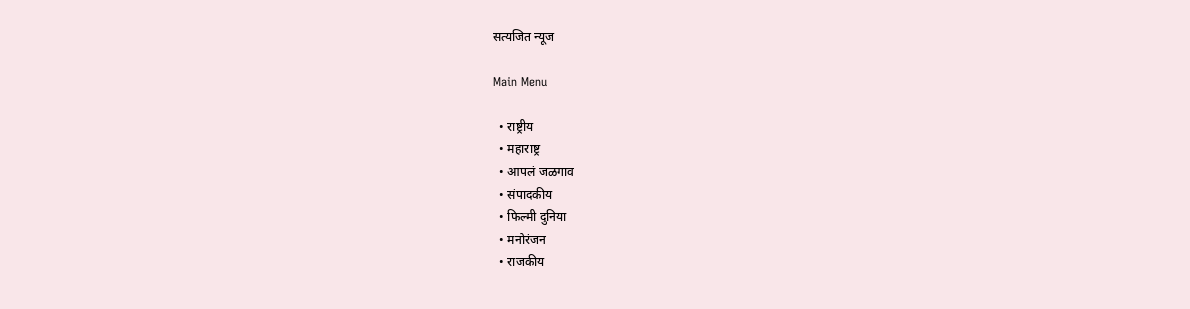सत्यजित न्यूज

Main Menu

  • राष्ट्रीय
  • महाराष्ट्र
  • आपलं जळगाव
  • संपादकीय
  • फिल्मी दुनिया
  • मनोरंजन
  • राजकीय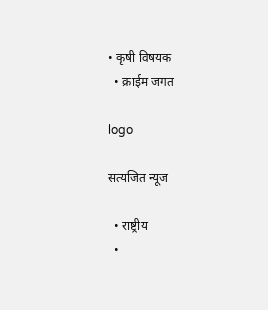• कृषी विषयक
  • क्राईम जगत

logo

सत्यजित न्यूज

  • राष्ट्रीय
  •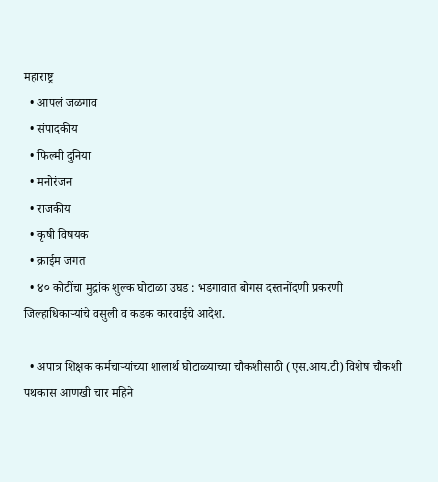महाराष्ट्र
  • आपलं जळगाव
  • संपादकीय
  • फिल्मी दुनिया
  • मनोरंजन
  • राजकीय
  • कृषी विषयक
  • क्राईम जगत
  • ४० कोटींचा मुद्रांक शुल्क घोटाळा उघड : भडगावात बोगस दस्तनोंदणी प्रकरणी जिल्हाधिकाऱ्यांचे वसुली व कडक कारवाईचे आदेश.

  • अपात्र शिक्षक कर्मचाऱ्यांच्या शालार्थ घोटाळ्याच्या चौकशीसाठी (एस.आय.टी) विशेष चौकशी पथकास आणखी चार महिने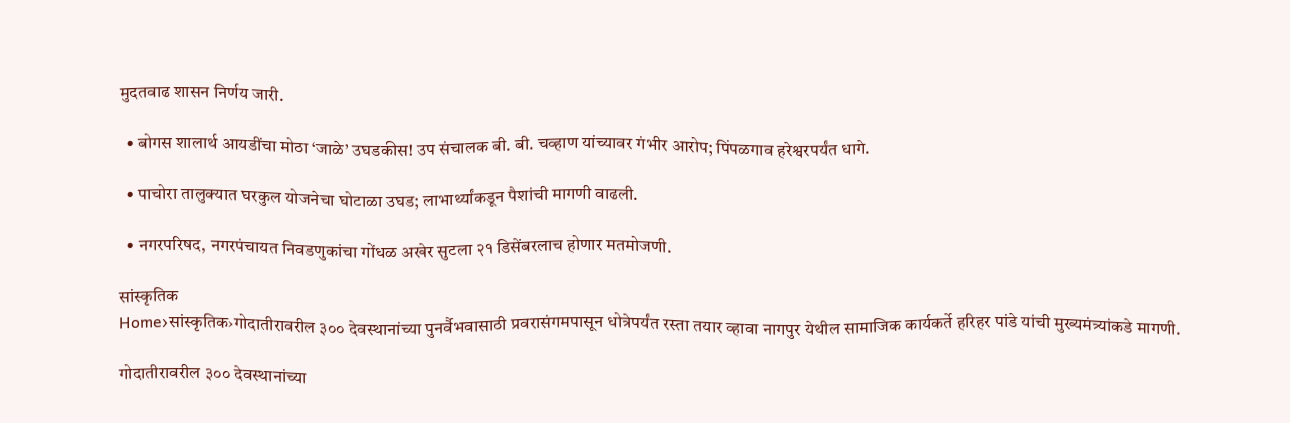मुदतवाढ शासन निर्णय जारी.

  • बोगस शालार्थ आयडींचा मोठा ‘जाळे’ उघडकीस! उप संचालक बी. बी. चव्हाण यांच्यावर गंभीर आरोप; पिंपळगाव हरेश्वरपर्यंत धागे.

  • पाचोरा तालुक्यात घरकुल योजनेचा घोटाळा उघड; लाभार्थ्यांकडून पैशांची मागणी वाढली.

  • नगरपरिषद, नगरपंचायत निवडणुकांचा गोंधळ अखेर सुटला २१ डिसेंबरलाच होणार मतमोजणी.

सांस्कृतिक
Home›सांस्कृतिक›गोदातीरावरील ३०० देवस्थानांच्या पुनर्वैभवासाठी प्रवरासंगमपासून धोत्रेपर्यंत रस्ता तयार व्हावा नागपुर येथील सामाजिक कार्यकर्ते हरिहर पांडे यांची मुख्यमंत्र्यांकडे मागणी.

गोदातीरावरील ३०० देवस्थानांच्या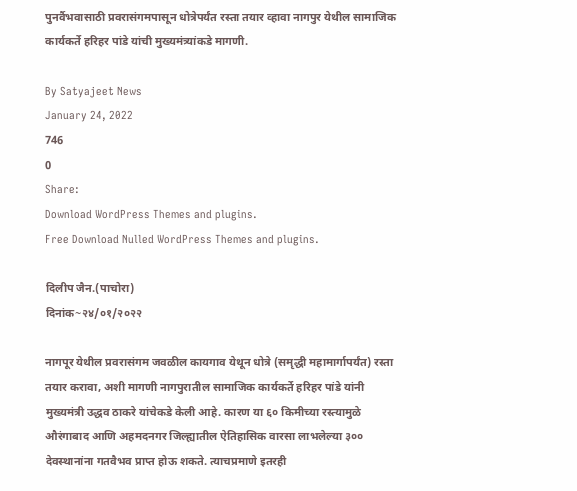पुनर्वैभवासाठी प्रवरासंगमपासून धोत्रेपर्यंत रस्ता तयार व्हावा नागपुर येथील सामाजिक कार्यकर्ते हरिहर पांडे यांची मुख्यमंत्र्यांकडे मागणी.

By Satyajeet News
January 24, 2022
746
0
Share:
Download WordPress Themes and plugins.
Free Download Nulled WordPress Themes and plugins.

दिलीप जैन.(पाचोरा)
दिनांक~२४/०१/२०२२

नागपूर येथील प्रवरासंगम जवळील कायगाव येथून धोत्रे (समृद्धी महामार्गापर्यंत) रस्ता तयार करावा, अशी मागणी नागपुरातील सामाजिक कार्यकर्ते हरिहर पांडे यांनी मुख्यमंत्री उद्धव ठाकरे यांचेकडे केली आहे. कारण या ६० किमीच्या रस्त्यामुळे औरंगाबाद आणि अहमदनगर जिल्ह्यातील ऐतिहासिक वारसा लाभलेल्या ३०० देवस्थानांना गतवैभव प्राप्त होऊ शकते. त्याचप्रमाणे इतरही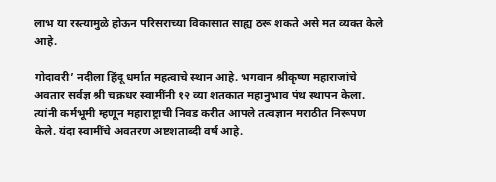लाभ या रस्त्यामुळे होऊन परिसराच्या विकासात साह्य ठरू शकते असे मत व्यक्त केले आहे.

गोदावरी’ नदीला हिंदू धर्मात महत्वाचे स्थान आहे. भगवान श्रीकृष्ण महाराजांचे अवतार सर्वज्ञ श्री चक्रधर स्वामींनी १२ व्या शतकात महानुभाव पंथ स्थापन केला. त्यांनी कर्मभूमी म्हणून महाराष्ट्राची निवड करीत आपले तत्वज्ञान मराठीत निरूपण केले. यंदा स्वामींचे अवतरण अष्टशताब्दी वर्ष आहे.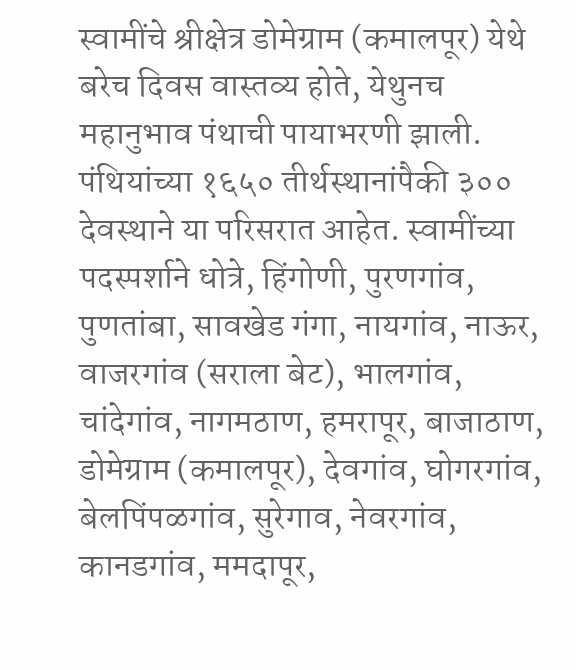स्वामींचे श्रीक्षेत्र डोमेग्राम (कमालपूर) येथे बरेच दिवस वास्तव्य होते, येथुनच महानुभाव पंथाची पायाभरणी झाली. पंथियांच्या १६५० तीर्थस्थानांपैकी ३०० देवस्थाने या परिसरात आहेत. स्वामींच्या पदस्पर्शाने धोत्रे, हिंगोणी, पुरणगांव, पुणतांबा, सावखेड गंगा, नायगांव, नाऊर, वाजरगांव (सराला बेट), भालगांव, चांदेगांव, नागमठाण, हमरापूर, बाजाठाण, डोमेग्राम (कमालपूर), देवगांव, घोगरगांव, बेलपिंपळगांव, सुरेगाव, नेवरगांव, कानडगांव, ममदापूर,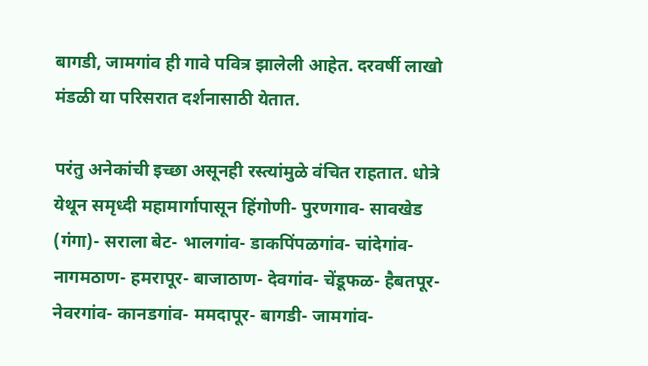बागडी, जामगांव ही गावे पवित्र झालेली आहेत. दरवर्षी लाखो मंडळी या परिसरात दर्शनासाठी येतात.

परंतु अनेकांची इच्छा असूनही रस्त्यांमुळे वंचित राहतात. धोत्रे येथून समृध्दी महामार्गापासून हिंगोणी- पुरणगाव- सावखेड (गंगा)- सराला बेट- भालगांव- डाकपिंपळगांव- चांदेगांव- नागमठाण- हमरापूर- बाजाठाण- देवगांव- चेंडूफळ- हैबतपूर- नेवरगांव- कानडगांव- ममदापूर- बागडी- जामगांव-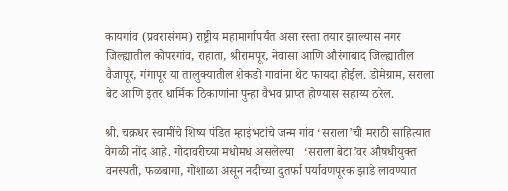कायगांव (प्रवरासंगम) राष्ट्रीय महामार्गापर्यंत असा रस्ता तयार झाल्यास नगर जिल्ह्यातील कोपरगांव, राहाता, श्रीरामपूर, नेवासा आणि औरंगाबाद जिल्ह्यातील वैजापूर, गंगापूर या तालुक्यातील शेकडो गावांना थेट फायदा होईल. डोमेग्राम, सराला बेट आणि इतर धार्मिक ठिकाणांना पुन्हा वैभव प्राप्त होण्यास सहाय्य ठरेल.

श्री. चक्रधर स्वामींचे शिष्य पंडित म्हाइंभटांचे जन्म गांव ‘सराला’ची मराठी साहित्यात वेगळी नोंद आहे. गोदावरीच्या मधोमध असलेल्या   ‘सराला बेटा’वर औषधीयुक्त वनस्पती, फळबागा, गोशाळा असून नदीच्या दुतर्फा पर्यावणपूरक झाडे लावण्यात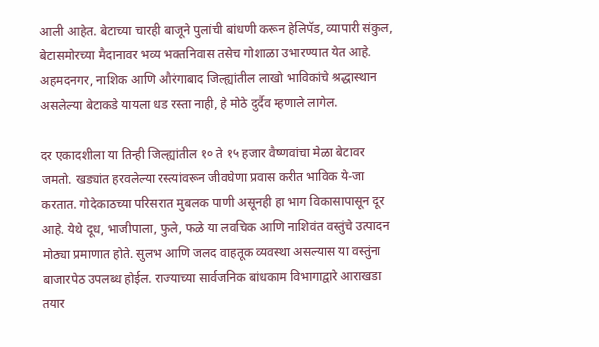आली आहेत. बेटाच्या चारही बाजूने पुलांची बांधणी करून हेलिपॅड, व्यापारी संकुल, बेटासमोरच्या मैदानावर भव्य भक्तनिवास तसेच गोशाळा उभारण्यात येत आहे. अहमदनगर, नाशिक आणि औरंगाबाद जिल्ह्यांतील लाखो भाविकांचे श्रद्धास्थान असलेल्या बेटाकडे यायला धड रस्ता नाही, हे मोठे दुर्दैव म्हणाले लागेल.

दर एकादशीला या तिन्ही जिल्ह्यांतील १० ते १५ हजार वैष्णवांचा मेळा बेटावर जमतो. खड्यांत हरवलेल्या रस्त्यांवरून जीवघेणा प्रवास करीत भाविक ये-जा करतात. गोदेकाठच्या परिसरात मुबलक पाणी असूनही हा भाग विकासापासून दूर आहे. येथे दूध, भाजीपाला, फुले, फळे या लवचिक आणि नाशिवंत वस्तुंचे उत्पादन मोठ्या प्रमाणात होते. सुलभ आणि जलद वाहतूक व्यवस्था असल्यास या वस्तुंना बाजारपेठ उपलब्ध होईल. राज्याच्या सार्वजनिक बांधकाम विभागाद्वारे आराखडा तयार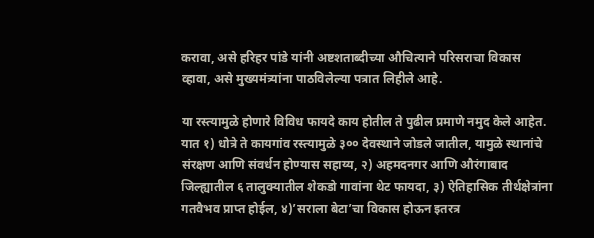करावा, असे हरिहर पांडे यांनी अष्टशताब्दीच्या औचित्याने परिसराचा विकास व्हावा, असे मुख्यमंत्र्यांना पाठविलेल्या पत्रात लिहीले आहे.

या रस्त्यामुळे होणारे विविध फायदे काय होतील ते पुढील प्रमाणे नमुद केले आहेत. यात १) धोत्रे ते कायगांव रस्त्यामुळे ३०० देवस्थाने जोडले जातील, यामुळे स्थानांचे संरक्षण आणि संवर्धन होण्यास सहाय्य, २) अहमदनगर आणि औरंगाबाद जिल्ह्यातील ६ तालुक्यातील शेकडो गावांना थेट फायदा, ३) ऐतिहासिक तीर्थक्षेत्रांना गतवैभव प्राप्त होईल, ४)’सराला बेटा’चा विकास होऊन इतरत्र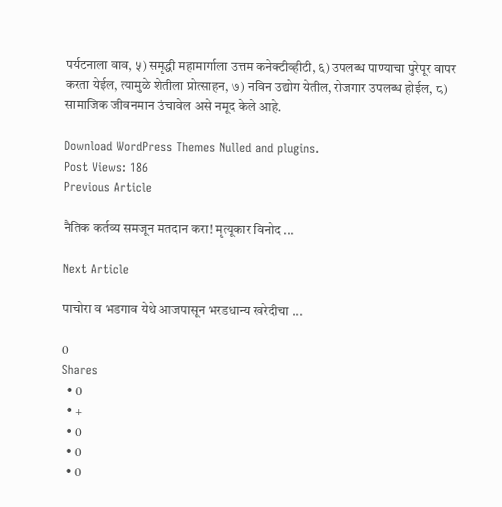पर्यटनाला वाव, ५) समृद्धी महामार्गाला उत्तम कनेक्टीव्हीटी, ६) उपलब्ध पाण्याचा पुरेपूर वापर करता येईल, त्यामुळे शेतीला प्रोत्साहन, ७) नविन उद्योग येतील, रोजगार उपलब्ध होईल, ८) सामाजिक जीवनमान उंचावेल असे नमूद केले आहे.

Download WordPress Themes Nulled and plugins.
Post Views: 186
Previous Article

नैतिक कर्तव्य समजून मतदान करा! मृत्यूकार विनोद ...

Next Article

पाचोरा व भडगाव येथे आजपासून भरडधान्य खरेदीचा ...

0
Shares
  • 0
  • +
  • 0
  • 0
  • 0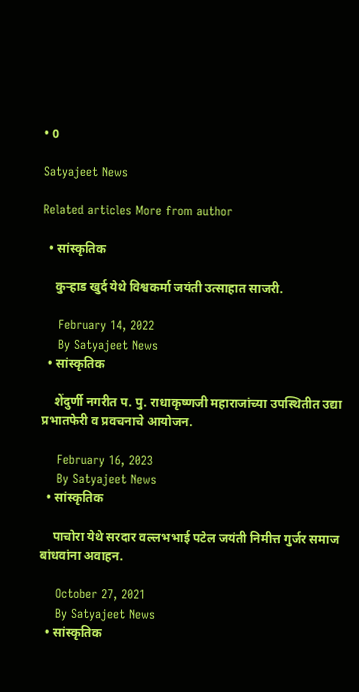• 0

Satyajeet News

Related articles More from author

  • सांस्कृतिक

    कुऱ्हाड खुर्द येथे विश्वकर्मा जयंती उत्साहात साजरी.

    February 14, 2022
    By Satyajeet News
  • सांस्कृतिक

    शेंदुर्णी नगरीत प. पु. राधाकृष्णजी महाराजांच्या उपस्थितीत उद्या प्रभातफेरी व प्रवचनाचे आयोजन.

    February 16, 2023
    By Satyajeet News
  • सांस्कृतिक

    पाचोरा येथे सरदार वल्लभभाई पटेल जयंती निमीत्त गुर्जर समाज बांधवांना अवाहन.

    October 27, 2021
    By Satyajeet News
  • सांस्कृतिक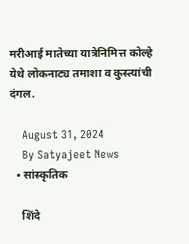मरीआई मातेच्या यात्रेनिमित्त कोल्हे येथे लोकनाट्य तमाशा व कुस्त्यांची दंगल.

    August 31, 2024
    By Satyajeet News
  • सांस्कृतिक

    शिंदे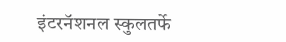इंटरनॅशनल स्कुलतर्फे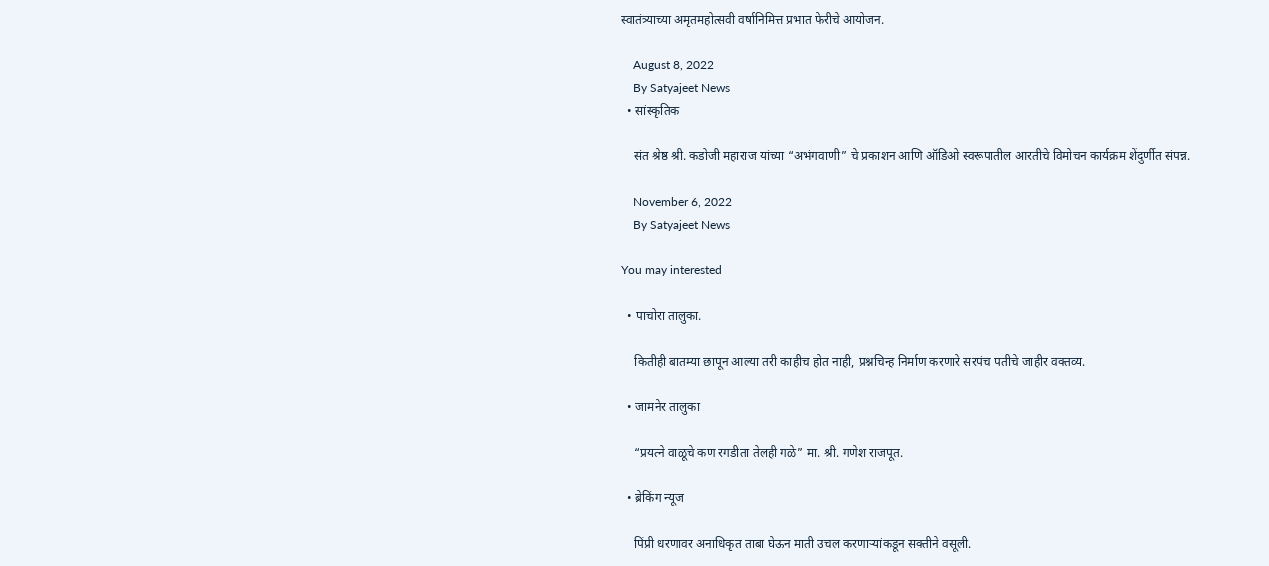स्वातंत्र्याच्या अमृतमहोत्सवी वर्षानिमित्त प्रभात फेरीचे आयोजन.

    August 8, 2022
    By Satyajeet News
  • सांस्कृतिक

    संत श्रेष्ठ श्री. कडोजी महाराज यांच्या “अभंगवाणी” चे प्रकाशन आणि ऑडिओ स्वरूपातील आरतीचे विमोचन कार्यक्रम शेंदुर्णीत संपन्न.

    November 6, 2022
    By Satyajeet News

You may interested

  • पाचोरा तालुका.

    कितीही बातम्या छापून आल्या तरी काहीच होत नाही, प्रश्नचिन्ह निर्माण करणारे सरपंच पतीचे जाहीर वक्तव्य.

  • जामनेर तालुका

    “प्रयत्ने वाळूचे कण रगडीता तेलही गळे” मा. श्री. गणेश राजपूत.

  • ब्रेकिंग न्यूज

    पिंप्री धरणावर अनाधिकृत ताबा घेऊन माती उचल करणाऱ्यांकडून सक्तीने वसूली.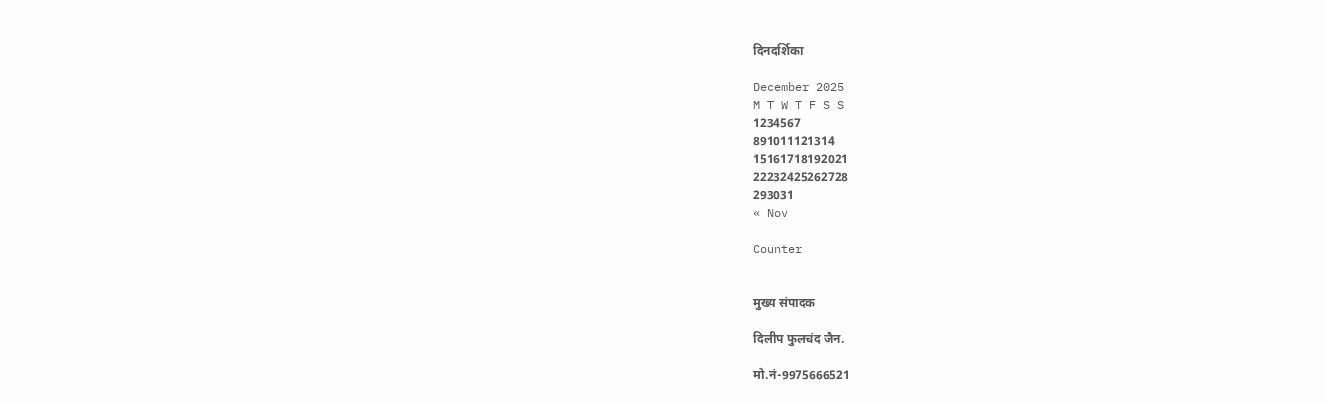दिनदर्शिका

December 2025
M T W T F S S
1234567
891011121314
15161718192021
22232425262728
293031
« Nov

Counter


मुख्य संपादक

दिलीप फुलचंद जैन.

मो.नं-9975666521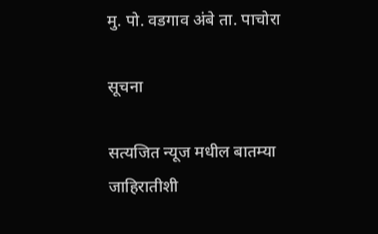मु. पो. वडगाव अंबे ता. पाचोरा

सूचना

सत्यजित न्यूज मधील बातम्या जाहिरातीशी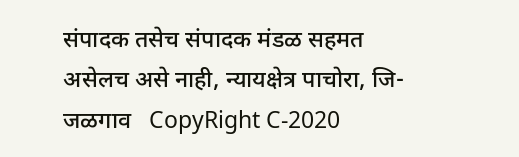संपादक तसेच संपादक मंडळ सहमत असेलच असे नाही, न्यायक्षेत्र पाचोरा, जि- जळगाव   CopyRight C-2020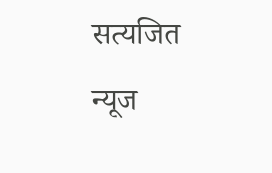सत्यजित न्यूज